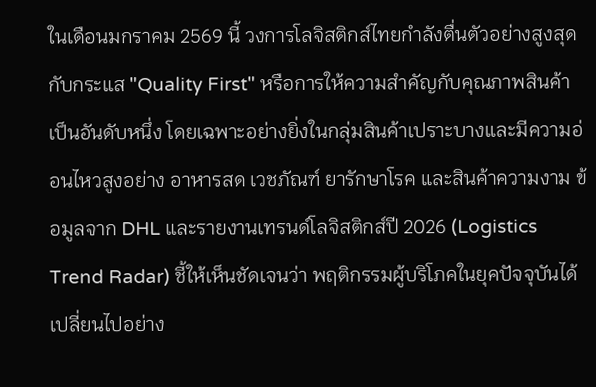ในเดือนมกราคม 2569 นี้ วงการโลจิสติกส์ไทยกำลังตื่นตัวอย่างสูงสุดกับกระแส "Quality First" หรือการให้ความสำคัญกับคุณภาพสินค้าเป็นอันดับหนึ่ง โดยเฉพาะอย่างยิ่งในกลุ่มสินค้าเปราะบางและมีความอ่อนไหวสูงอย่าง อาหารสด เวชภัณฑ์ ยารักษาโรค และสินค้าความงาม ข้อมูลจาก DHL และรายงานเทรนด์โลจิสติกส์ปี 2026 (Logistics Trend Radar) ชี้ให้เห็นชัดเจนว่า พฤติกรรมผู้บริโภคในยุคปัจจุบันได้เปลี่ยนไปอย่าง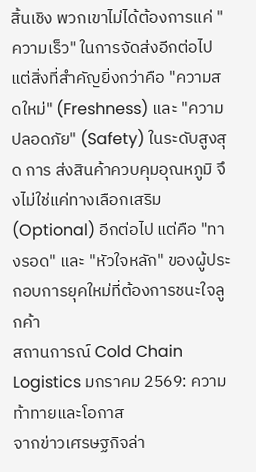สิ้นเชิง พวกเขาไม่ได้ต้องการแค่ "ความเร็ว" ในการจัดส่งอีกต่อไป แต่สิ่งที่สำคัญยิ่งกว่าคือ "ความสดใหม่" (Freshness) และ "ความปลอดภัย" (Safety) ในระดับสูงสุด การ ส่งสินค้าควบคุมอุณหภูมิ จึงไม่ใช่แค่ทางเลือกเสริม (Optional) อีกต่อไป แต่คือ "ทางรอด" และ "หัวใจหลัก" ของผู้ประกอบการยุคใหม่ที่ต้องการชนะใจลูกค้า
สถานการณ์ Cold Chain Logistics มกราคม 2569: ความท้าทายและโอกาส
จากข่าวเศรษฐกิจล่า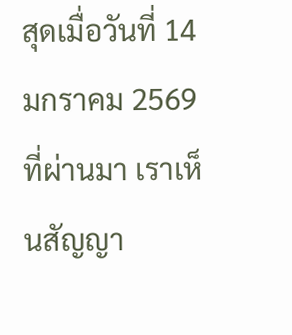สุดเมื่อวันที่ 14 มกราคม 2569 ที่ผ่านมา เราเห็นสัญญา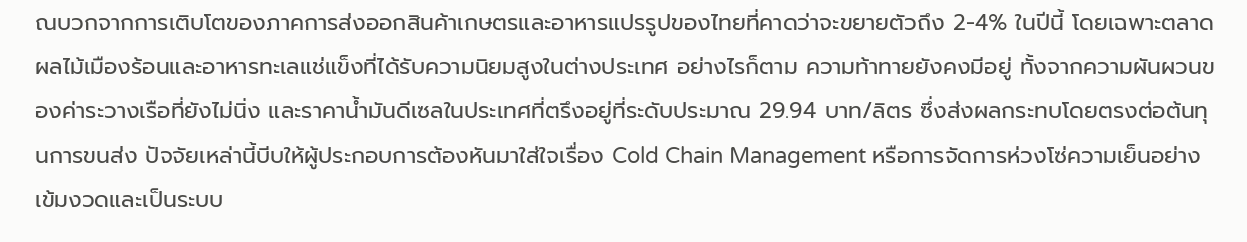ณบวกจากการเติบโตของภาคการส่งออกสินค้าเกษตรและอาหารแปรรูปของไทยที่คาดว่าจะขยายตัวถึง 2-4% ในปีนี้ โดยเฉพาะตลาดผลไม้เมืองร้อนและอาหารทะเลแช่แข็งที่ได้รับความนิยมสูงในต่างประเทศ อย่างไรก็ตาม ความท้าทายยังคงมีอยู่ ทั้งจากความผันผวนของค่าระวางเรือที่ยังไม่นิ่ง และราคาน้ำมันดีเซลในประเทศที่ตรึงอยู่ที่ระดับประมาณ 29.94 บาท/ลิตร ซึ่งส่งผลกระทบโดยตรงต่อต้นทุนการขนส่ง ปัจจัยเหล่านี้บีบให้ผู้ประกอบการต้องหันมาใส่ใจเรื่อง Cold Chain Management หรือการจัดการห่วงโซ่ความเย็นอย่างเข้มงวดและเป็นระบบ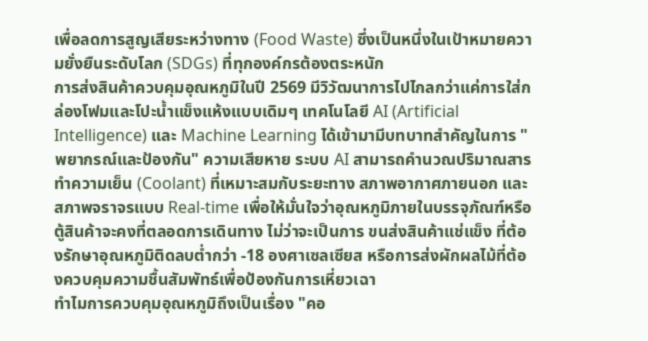เพื่อลดการสูญเสียระหว่างทาง (Food Waste) ซึ่งเป็นหนึ่งในเป้าหมายความยั่งยืนระดับโลก (SDGs) ที่ทุกองค์กรต้องตระหนัก
การส่งสินค้าควบคุมอุณหภูมิในปี 2569 มีวิวัฒนาการไปไกลกว่าแค่การใส่กล่องโฟมและโปะน้ำแข็งแห้งแบบเดิมๆ เทคโนโลยี AI (Artificial Intelligence) และ Machine Learning ได้เข้ามามีบทบาทสำคัญในการ "พยากรณ์และป้องกัน" ความเสียหาย ระบบ AI สามารถคำนวณปริมาณสารทำความเย็น (Coolant) ที่เหมาะสมกับระยะทาง สภาพอากาศภายนอก และสภาพจราจรแบบ Real-time เพื่อให้มั่นใจว่าอุณหภูมิภายในบรรจุภัณฑ์หรือตู้สินค้าจะคงที่ตลอดการเดินทาง ไม่ว่าจะเป็นการ ขนส่งสินค้าแช่แข็ง ที่ต้องรักษาอุณหภูมิติดลบต่ำกว่า -18 องศาเซลเซียส หรือการส่งผักผลไม้ที่ต้องควบคุมความชื้นสัมพัทธ์เพื่อป้องกันการเหี่ยวเฉา
ทำไมการควบคุมอุณหภูมิถึงเป็นเรื่อง "คอ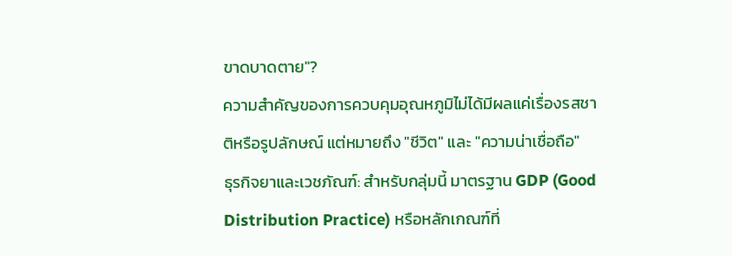ขาดบาดตาย"?
ความสำคัญของการควบคุมอุณหภูมิไม่ได้มีผลแค่เรื่องรสชาติหรือรูปลักษณ์ แต่หมายถึง "ชีวิต" และ "ความน่าเชื่อถือ"
ธุรกิจยาและเวชภัณฑ์: สำหรับกลุ่มนี้ มาตรฐาน GDP (Good Distribution Practice) หรือหลักเกณฑ์ที่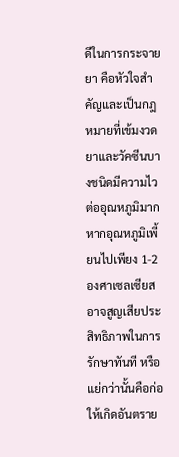ดีในการกระจายยา คือหัวใจสำคัญและเป็นกฎหมายที่เข้มงวด ยาและวัคซีนบางชนิดมีความไวต่ออุณหภูมิมาก หากอุณหภูมิเพี้ยนไปเพียง 1-2 องศาเซลเซียส อาจสูญเสียประสิทธิภาพในการรักษาทันที หรือแย่กว่านั้นคือก่อให้เกิดอันตราย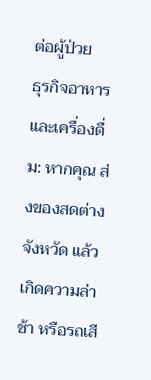ต่อผู้ป่วย
ธุรกิจอาหารและเครื่องดื่ม: หากคุณ ส่งของสดต่างจังหวัด แล้วเกิดความล่าช้า หรือรถเสี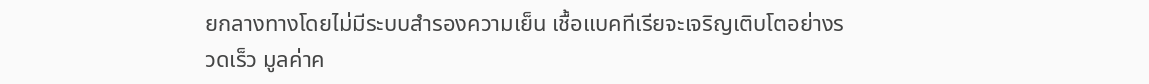ยกลางทางโดยไม่มีระบบสำรองความเย็น เชื้อแบคทีเรียจะเจริญเติบโตอย่างรวดเร็ว มูลค่าค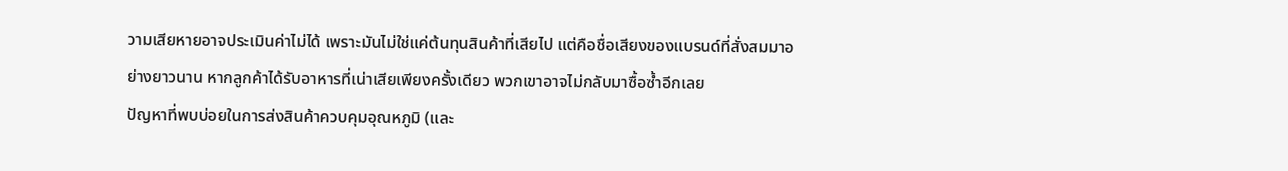วามเสียหายอาจประเมินค่าไม่ได้ เพราะมันไม่ใช่แค่ต้นทุนสินค้าที่เสียไป แต่คือชื่อเสียงของแบรนด์ที่สั่งสมมาอย่างยาวนาน หากลูกค้าได้รับอาหารที่เน่าเสียเพียงครั้งเดียว พวกเขาอาจไม่กลับมาซื้อซ้ำอีกเลย
ปัญหาที่พบบ่อยในการส่งสินค้าควบคุมอุณหภูมิ (และ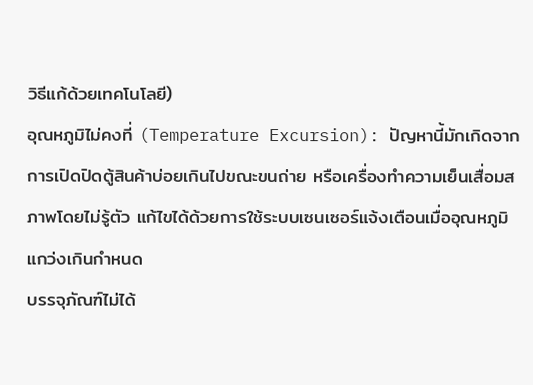วิธีแก้ด้วยเทคโนโลยี)
อุณหภูมิไม่คงที่ (Temperature Excursion): ปัญหานี้มักเกิดจากการเปิดปิดตู้สินค้าบ่อยเกินไปขณะขนถ่าย หรือเครื่องทำความเย็นเสื่อมสภาพโดยไม่รู้ตัว แก้ไขได้ด้วยการใช้ระบบเซนเซอร์แจ้งเตือนเมื่ออุณหภูมิแกว่งเกินกำหนด
บรรจุภัณฑ์ไม่ได้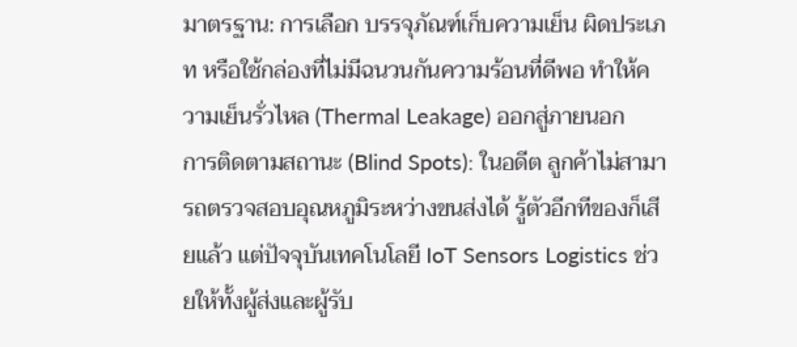มาตรฐาน: การเลือก บรรจุภัณฑ์เก็บความเย็น ผิดประเภท หรือใช้กล่องที่ไม่มีฉนวนกันความร้อนที่ดีพอ ทำให้ความเย็นรั่วไหล (Thermal Leakage) ออกสู่ภายนอก
การติดตามสถานะ (Blind Spots): ในอดีต ลูกค้าไม่สามารถตรวจสอบอุณหภูมิระหว่างขนส่งได้ รู้ตัวอีกทีของก็เสียแล้ว แต่ปัจจุบันเทคโนโลยี IoT Sensors Logistics ช่วยให้ทั้งผู้ส่งและผู้รับ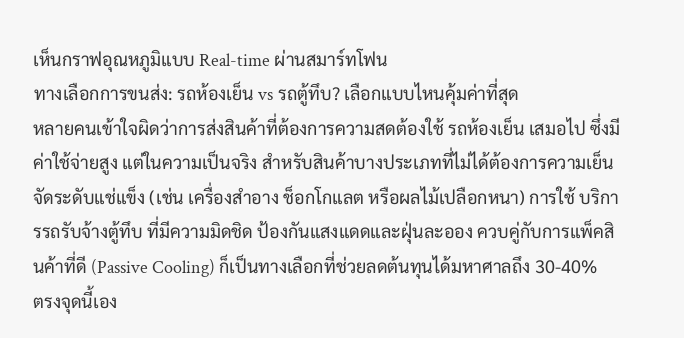เห็นกราฟอุณหภูมิแบบ Real-time ผ่านสมาร์ทโฟน
ทางเลือกการขนส่ง: รถห้องเย็น vs รถตู้ทึบ? เลือกแบบไหนคุ้มค่าที่สุด
หลายคนเข้าใจผิดว่าการส่งสินค้าที่ต้องการความสดต้องใช้ รถห้องเย็น เสมอไป ซึ่งมีค่าใช้จ่ายสูง แต่ในความเป็นจริง สำหรับสินค้าบางประเภทที่ไม่ได้ต้องการความเย็นจัดระดับแช่แข็ง (เช่น เครื่องสำอาง ช็อกโกแลต หรือผลไม้เปลือกหนา) การใช้ บริการรถรับจ้างตู้ทึบ ที่มีความมิดชิด ป้องกันแสงแดดและฝุ่นละออง ควบคู่กับการแพ็คสินค้าที่ดี (Passive Cooling) ก็เป็นทางเลือกที่ช่วยลดต้นทุนได้มหาศาลถึง 30-40%
ตรงจุดนี้เอง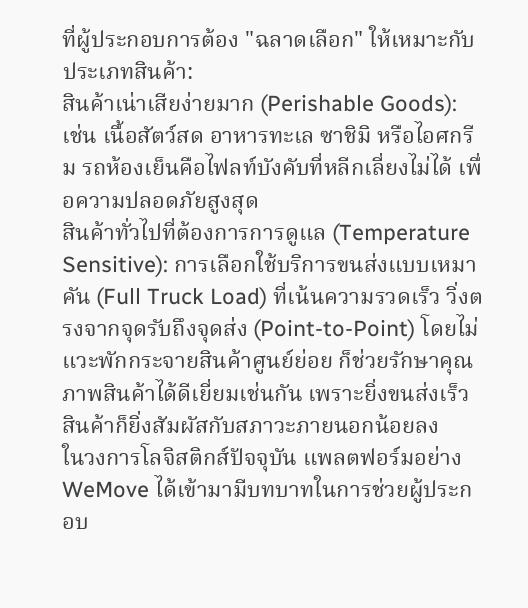ที่ผู้ประกอบการต้อง "ฉลาดเลือก" ให้เหมาะกับประเภทสินค้า:
สินค้าเน่าเสียง่ายมาก (Perishable Goods): เช่น เนื้อสัตว์สด อาหารทะเล ซาชิมิ หรือไอศกรีม รถห้องเย็นคือไฟลท์บังคับที่หลีกเลี่ยงไม่ได้ เพื่อความปลอดภัยสูงสุด
สินค้าทั่วไปที่ต้องการการดูแล (Temperature Sensitive): การเลือกใช้บริการขนส่งแบบเหมาคัน (Full Truck Load) ที่เน้นความรวดเร็ว วิ่งตรงจากจุดรับถึงจุดส่ง (Point-to-Point) โดยไม่แวะพักกระจายสินค้าศูนย์ย่อย ก็ช่วยรักษาคุณภาพสินค้าได้ดีเยี่ยมเช่นกัน เพราะยิ่งขนส่งเร็ว สินค้าก็ยิ่งสัมผัสกับสภาวะภายนอกน้อยลง
ในวงการโลจิสติกส์ปัจจุบัน แพลตฟอร์มอย่าง WeMove ได้เข้ามามีบทบาทในการช่วยผู้ประกอบ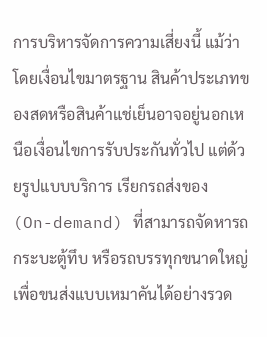การบริหารจัดการความเสี่ยงนี้ แม้ว่าโดยเงื่อนไขมาตรฐาน สินค้าประเภทของสดหรือสินค้าแช่เย็นอาจอยู่นอกเหนือเงื่อนไขการรับประกันทั่วไป แต่ด้วยรูปแบบบริการ เรียกรถส่งของ (On-demand) ที่สามารถจัดหารถ กระบะตู้ทึบ หรือรถบรรทุกขนาดใหญ่เพื่อขนส่งแบบเหมาคันได้อย่างรวด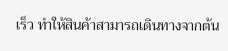เร็ว ทำให้สินค้าสามารถเดินทางจากต้น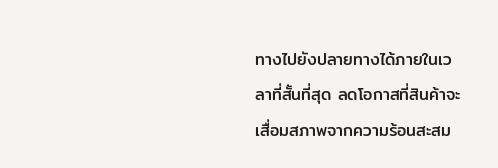ทางไปยังปลายทางได้ภายในเวลาที่สั้นที่สุด ลดโอกาสที่สินค้าจะเสื่อมสภาพจากความร้อนสะสม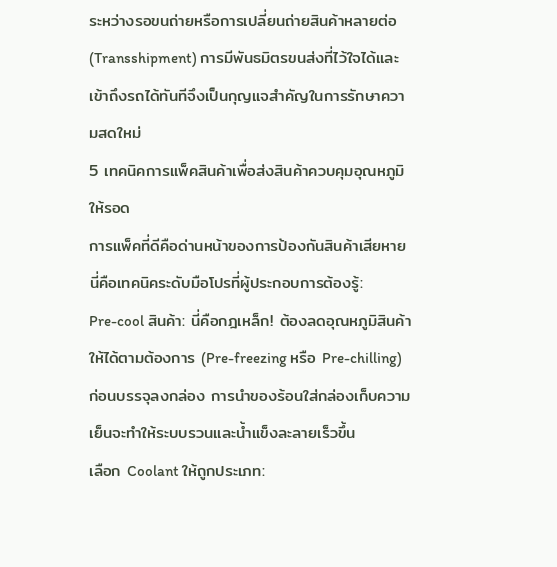ระหว่างรอขนถ่ายหรือการเปลี่ยนถ่ายสินค้าหลายต่อ (Transshipment) การมีพันธมิตรขนส่งที่ไว้ใจได้และเข้าถึงรถได้ทันทีจึงเป็นกุญแจสำคัญในการรักษาความสดใหม่
5 เทคนิคการแพ็คสินค้าเพื่อส่งสินค้าควบคุมอุณหภูมิให้รอด
การแพ็คที่ดีคือด่านหน้าของการป้องกันสินค้าเสียหาย นี่คือเทคนิคระดับมือโปรที่ผู้ประกอบการต้องรู้:
Pre-cool สินค้า: นี่คือกฎเหล็ก! ต้องลดอุณหภูมิสินค้าให้ได้ตามต้องการ (Pre-freezing หรือ Pre-chilling) ก่อนบรรจุลงกล่อง การนำของร้อนใส่กล่องเก็บความเย็นจะทำให้ระบบรวนและน้ำแข็งละลายเร็วขึ้น
เลือก Coolant ให้ถูกประเภท: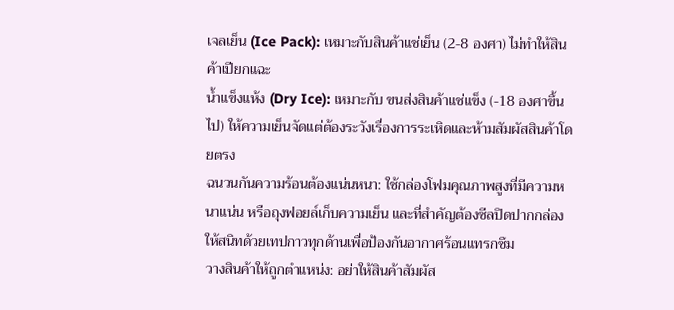เจลเย็น (Ice Pack): เหมาะกับสินค้าแช่เย็น (2-8 องศา) ไม่ทำให้สินค้าเปียกแฉะ
น้ำแข็งแห้ง (Dry Ice): เหมาะกับ ขนส่งสินค้าแช่แข็ง (-18 องศาขึ้นไป) ให้ความเย็นจัดแต่ต้องระวังเรื่องการระเหิดและห้ามสัมผัสสินค้าโดยตรง
ฉนวนกันความร้อนต้องแน่นหนา: ใช้กล่องโฟมคุณภาพสูงที่มีความหนาแน่น หรือถุงฟอยล์เก็บความเย็น และที่สำคัญต้องซีลปิดปากกล่องให้สนิทด้วยเทปกาวทุกด้านเพื่อป้องกันอากาศร้อนแทรกซึม
วางสินค้าให้ถูกตำแหน่ง: อย่าให้สินค้าสัมผัส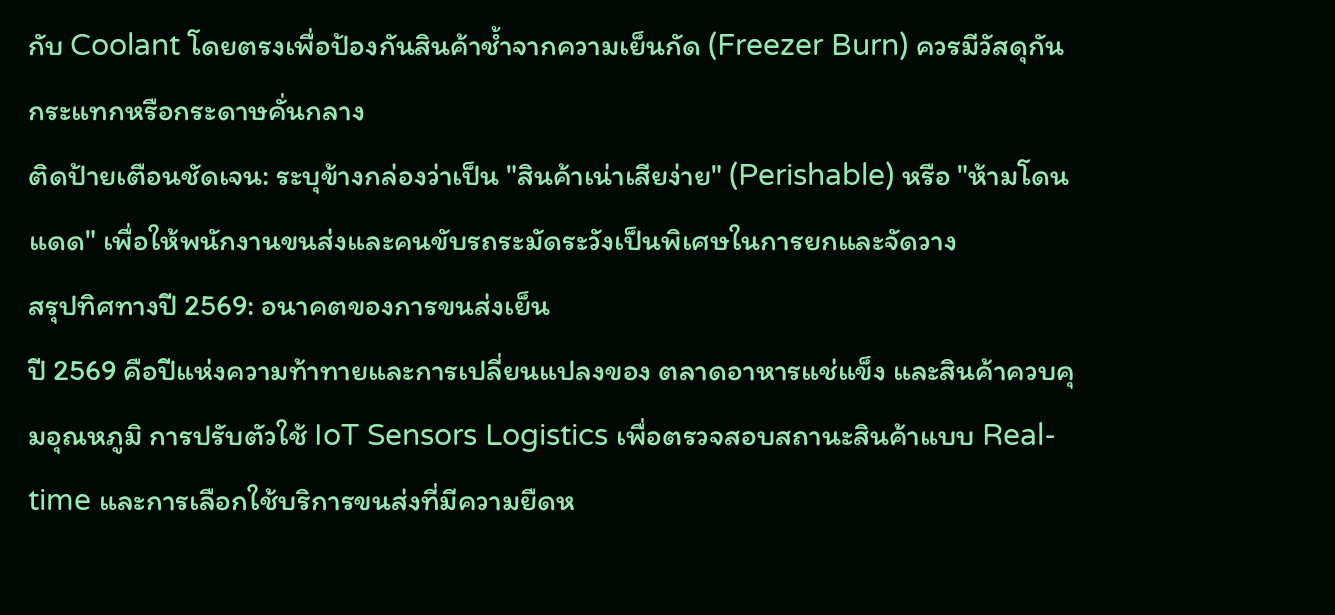กับ Coolant โดยตรงเพื่อป้องกันสินค้าช้ำจากความเย็นกัด (Freezer Burn) ควรมีวัสดุกันกระแทกหรือกระดาษคั่นกลาง
ติดป้ายเตือนชัดเจน: ระบุข้างกล่องว่าเป็น "สินค้าเน่าเสียง่าย" (Perishable) หรือ "ห้ามโดนแดด" เพื่อให้พนักงานขนส่งและคนขับรถระมัดระวังเป็นพิเศษในการยกและจัดวาง
สรุปทิศทางปี 2569: อนาคตของการขนส่งเย็น
ปี 2569 คือปีแห่งความท้าทายและการเปลี่ยนแปลงของ ตลาดอาหารแช่แข็ง และสินค้าควบคุมอุณหภูมิ การปรับตัวใช้ IoT Sensors Logistics เพื่อตรวจสอบสถานะสินค้าแบบ Real-time และการเลือกใช้บริการขนส่งที่มีความยืดห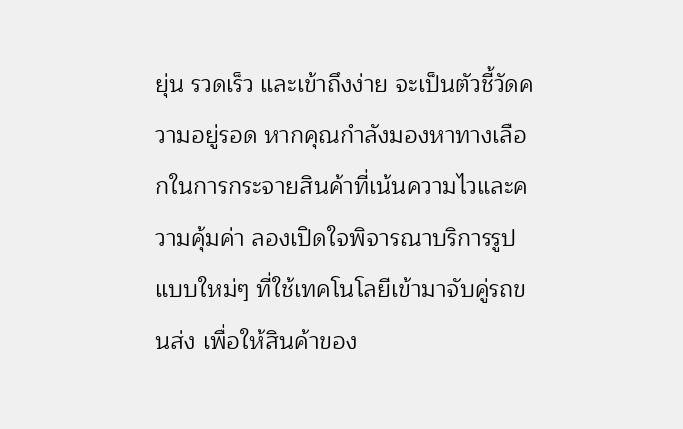ยุ่น รวดเร็ว และเข้าถึงง่าย จะเป็นตัวชี้วัดความอยู่รอด หากคุณกำลังมองหาทางเลือกในการกระจายสินค้าที่เน้นความไวและความคุ้มค่า ลองเปิดใจพิจารณาบริการรูปแบบใหม่ๆ ที่ใช้เทคโนโลยีเข้ามาจับคู่รถขนส่ง เพื่อให้สินค้าของ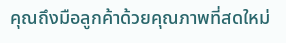คุณถึงมือลูกค้าด้วยคุณภาพที่สดใหม่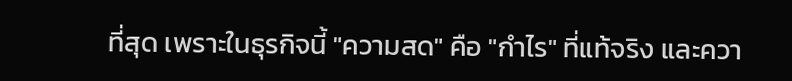ที่สุด เพราะในธุรกิจนี้ "ความสด" คือ "กำไร" ที่แท้จริง และควา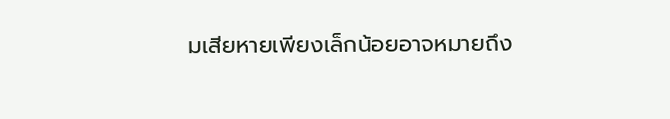มเสียหายเพียงเล็กน้อยอาจหมายถึง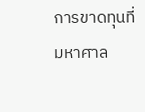การขาดทุนที่มหาศาล